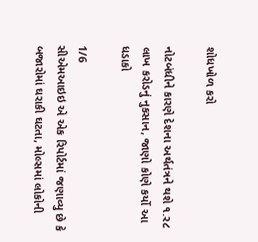શોધખોળ કરો

નોટબંધીને કારણે દેશના અર્થતંત્રને થશે ૧.ર૮ લાખ કરોડનું નુકસાન, જાણો કોણે કર્યો આ ધડાકો

1/6
સીએમઆઇઇ એ એક રિપોર્ટમાં જણાવ્યુ છે કે બજારોમાં ઘરાકી ઘટતા, મોલ્સમાં લોકોની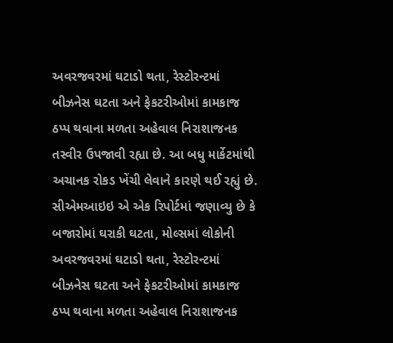અવરજવરમાં ઘટાડો થતા, રેસ્ટોરન્ટમાં બીઝનેસ ઘટતા અને ફેકટરીઓમાં કામકાજ ઠપ્પ થવાના મળતા અહેવાલ નિરાશાજનક તસ્વીર ઉપજાવી રહ્યા છે. આ બધુ માર્કેટમાંથી અચાનક રોકડ ખેંચી લેવાને કારણે થઈ રહ્યું છે.
સીએમઆઇઇ એ એક રિપોર્ટમાં જણાવ્યુ છે કે બજારોમાં ઘરાકી ઘટતા, મોલ્સમાં લોકોની અવરજવરમાં ઘટાડો થતા, રેસ્ટોરન્ટમાં બીઝનેસ ઘટતા અને ફેકટરીઓમાં કામકાજ ઠપ્પ થવાના મળતા અહેવાલ નિરાશાજનક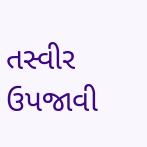તસ્વીર ઉપજાવી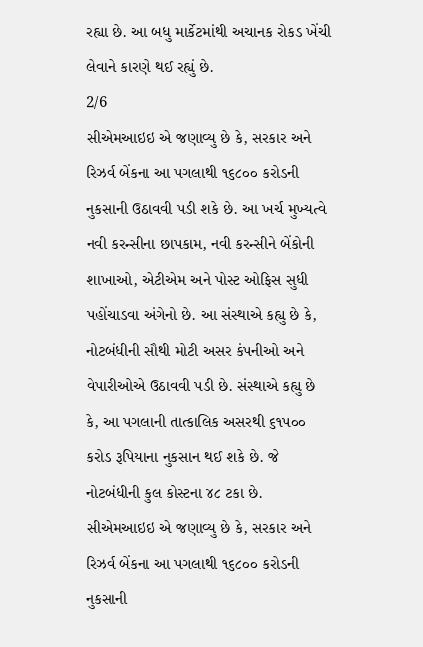રહ્યા છે. આ બધુ માર્કેટમાંથી અચાનક રોકડ ખેંચી લેવાને કારણે થઈ રહ્યું છે.
2/6
સીએમઆઇઇ એ જણાવ્યુ છે કે, સરકાર અને રિઝર્વ બેંકના આ પગલાથી ૧૬૮૦૦ કરોડની નુકસાની ઉઠાવવી પડી શકે છે. આ ખર્ચ મુખ્યત્વે નવી કરન્સીના છાપકામ, નવી કરન્સીને બેંકોની શાખાઓ, એટીએમ અને પોસ્ટ ઓફિસ સુધી પહોંચાડવા અંગેનો છે. આ સંસ્થાએ કહ્યુ છે કે, નોટબંધીની સૌથી મોટી અસર કંપનીઓ અને વેપારીઓએ ઉઠાવવી પડી છે. સંસ્થાએ કહ્યુ છે કે, આ પગલાની તાત્કાલિક અસરથી ૬૧પ૦૦ કરોડ રૂપિયાના નુકસાન થઈ શકે છે. જે નોટબંધીની કુલ કોસ્ટના ૪૮ ટકા છે.
સીએમઆઇઇ એ જણાવ્યુ છે કે, સરકાર અને રિઝર્વ બેંકના આ પગલાથી ૧૬૮૦૦ કરોડની નુકસાની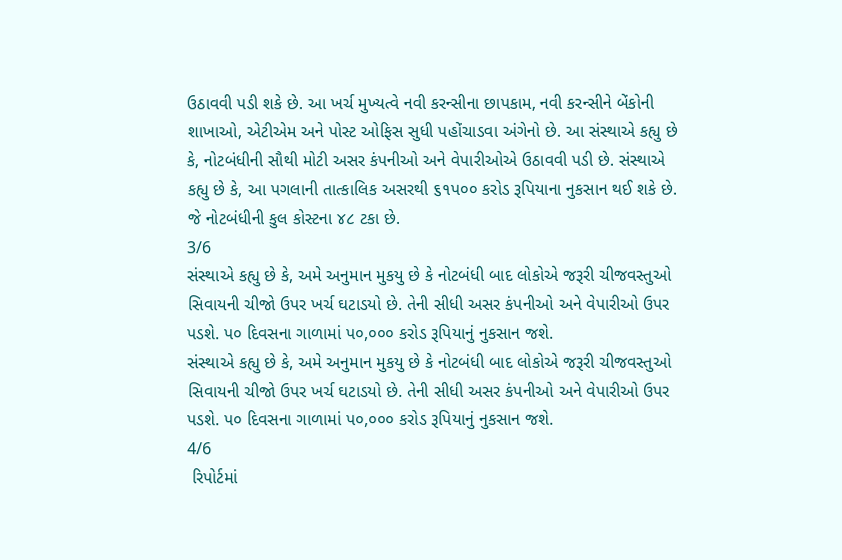ઉઠાવવી પડી શકે છે. આ ખર્ચ મુખ્યત્વે નવી કરન્સીના છાપકામ, નવી કરન્સીને બેંકોની શાખાઓ, એટીએમ અને પોસ્ટ ઓફિસ સુધી પહોંચાડવા અંગેનો છે. આ સંસ્થાએ કહ્યુ છે કે, નોટબંધીની સૌથી મોટી અસર કંપનીઓ અને વેપારીઓએ ઉઠાવવી પડી છે. સંસ્થાએ કહ્યુ છે કે, આ પગલાની તાત્કાલિક અસરથી ૬૧પ૦૦ કરોડ રૂપિયાના નુકસાન થઈ શકે છે. જે નોટબંધીની કુલ કોસ્ટના ૪૮ ટકા છે.
3/6
સંસ્થાએ કહ્યુ છે કે, અમે અનુમાન મુકયુ છે કે નોટબંધી બાદ લોકોએ જરૂરી ચીજવસ્તુઓ સિવાયની ચીજો ઉપર ખર્ચ ઘટાડયો છે. તેની સીધી અસર કંપનીઓ અને વેપારીઓ ઉપર પડશે. પ૦ દિવસના ગાળામાં પ૦,૦૦૦ કરોડ રૂપિયાનું નુકસાન જશે.
સંસ્થાએ કહ્યુ છે કે, અમે અનુમાન મુકયુ છે કે નોટબંધી બાદ લોકોએ જરૂરી ચીજવસ્તુઓ સિવાયની ચીજો ઉપર ખર્ચ ઘટાડયો છે. તેની સીધી અસર કંપનીઓ અને વેપારીઓ ઉપર પડશે. પ૦ દિવસના ગાળામાં પ૦,૦૦૦ કરોડ રૂપિયાનું નુકસાન જશે.
4/6
 રિપોર્ટમાં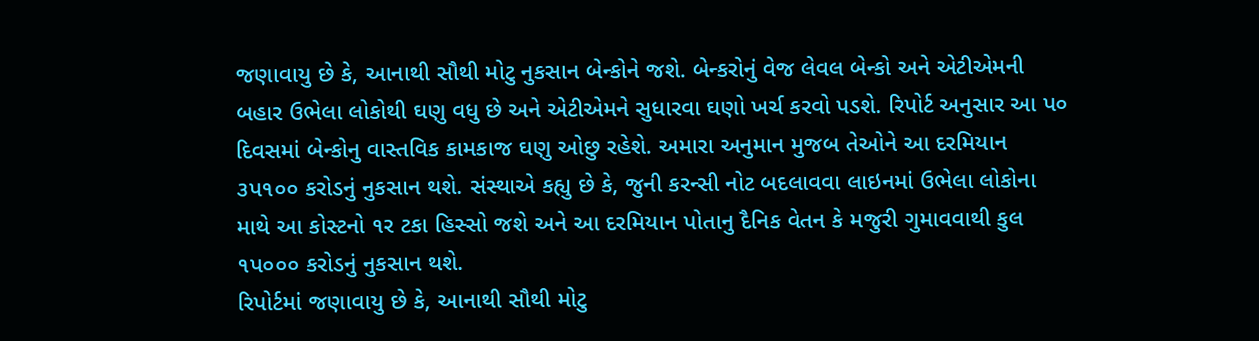જણાવાયુ છે કે, આનાથી સૌથી મોટુ નુકસાન બેન્કોને જશે. બેન્કરોનું વેજ લેવલ બેન્કો અને એટીએમની બહાર ઉભેલા લોકોથી ઘણુ વધુ છે અને એટીએમને સુધારવા ઘણો ખર્ચ કરવો પડશે. રિપોર્ટ અનુસાર આ પ૦ દિવસમાં બેન્કોનુ વાસ્તવિક કામકાજ ઘણુ ઓછુ રહેશે. અમારા અનુમાન મુજબ તેઓને આ દરમિયાન ૩પ૧૦૦ કરોડનું નુકસાન થશે. સંસ્થાએ કહ્યુ છે કે, જુની કરન્સી નોટ બદલાવવા લાઇનમાં ઉભેલા લોકોના માથે આ કોસ્ટનો ૧ર ટકા હિસ્સો જશે અને આ દરમિયાન પોતાનુ દૈનિક વેતન કે મજુરી ગુમાવવાથી કુલ ૧પ૦૦૦ કરોડનું નુકસાન થશે.
રિપોર્ટમાં જણાવાયુ છે કે, આનાથી સૌથી મોટુ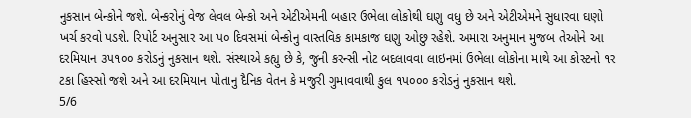નુકસાન બેન્કોને જશે. બેન્કરોનું વેજ લેવલ બેન્કો અને એટીએમની બહાર ઉભેલા લોકોથી ઘણુ વધુ છે અને એટીએમને સુધારવા ઘણો ખર્ચ કરવો પડશે. રિપોર્ટ અનુસાર આ પ૦ દિવસમાં બેન્કોનુ વાસ્તવિક કામકાજ ઘણુ ઓછુ રહેશે. અમારા અનુમાન મુજબ તેઓને આ દરમિયાન ૩પ૧૦૦ કરોડનું નુકસાન થશે. સંસ્થાએ કહ્યુ છે કે, જુની કરન્સી નોટ બદલાવવા લાઇનમાં ઉભેલા લોકોના માથે આ કોસ્ટનો ૧ર ટકા હિસ્સો જશે અને આ દરમિયાન પોતાનુ દૈનિક વેતન કે મજુરી ગુમાવવાથી કુલ ૧પ૦૦૦ કરોડનું નુકસાન થશે.
5/6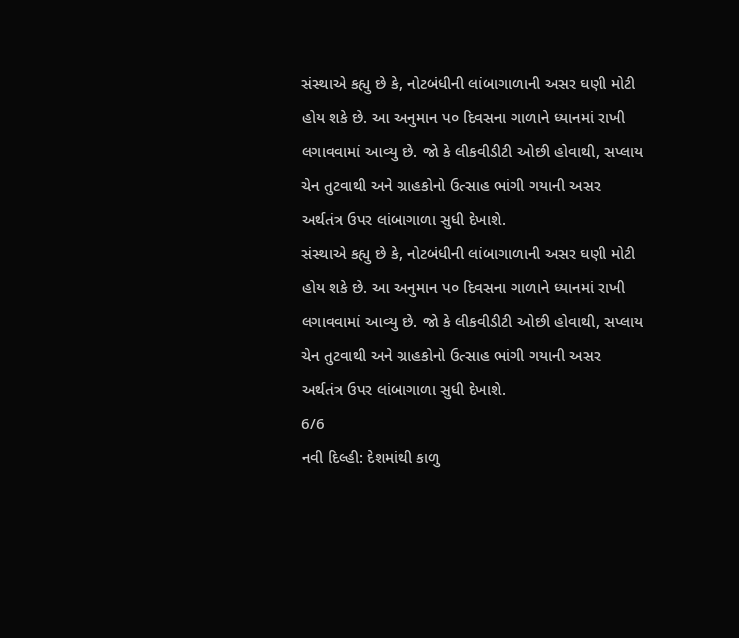સંસ્થાએ કહ્યુ છે કે, નોટબંધીની લાંબાગાળાની અસર ઘણી મોટી હોય શકે છે. આ અનુમાન પ૦ દિવસના ગાળાને ધ્યાનમાં રાખી લગાવવામાં આવ્યુ છે. જો કે લીકવીડીટી ઓછી હોવાથી, સપ્લાય ચેન તુટવાથી અને ગ્રાહકોનો ઉત્સાહ ભાંગી ગયાની અસર અર્થતંત્ર ઉપર લાંબાગાળા સુધી દેખાશે.
સંસ્થાએ કહ્યુ છે કે, નોટબંધીની લાંબાગાળાની અસર ઘણી મોટી હોય શકે છે. આ અનુમાન પ૦ દિવસના ગાળાને ધ્યાનમાં રાખી લગાવવામાં આવ્યુ છે. જો કે લીકવીડીટી ઓછી હોવાથી, સપ્લાય ચેન તુટવાથી અને ગ્રાહકોનો ઉત્સાહ ભાંગી ગયાની અસર અર્થતંત્ર ઉપર લાંબાગાળા સુધી દેખાશે.
6/6
નવી દિલ્હી: દેશમાંથી કાળુ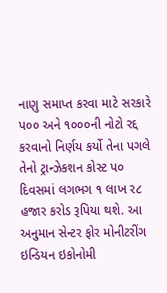નાણુ સમાપ્ત કરવા માટે સરકારે પ૦૦ અને ૧૦૦૦ની નોટો રદ્દ કરવાનો નિર્ણય કર્યો તેના પગલે તેનો ટ્રાન્ઝેકશન કોસ્ટ પ૦ દિવસમાં લગભગ ૧ લાખ ર૮ હજાર કરોડ રૂપિયા થશે. આ અનુમાન સેન્ટર ફોર મોનીટરીંગ ઇન્ડિયન ઇકોનોમી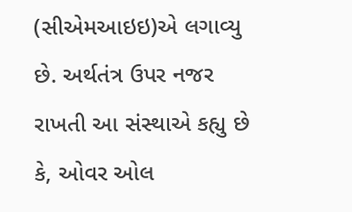(સીએમઆઇઇ)એ લગાવ્યુ છે. અર્થતંત્ર ઉપર નજર રાખતી આ સંસ્થાએ કહ્યુ છે કે, ઓવર ઓલ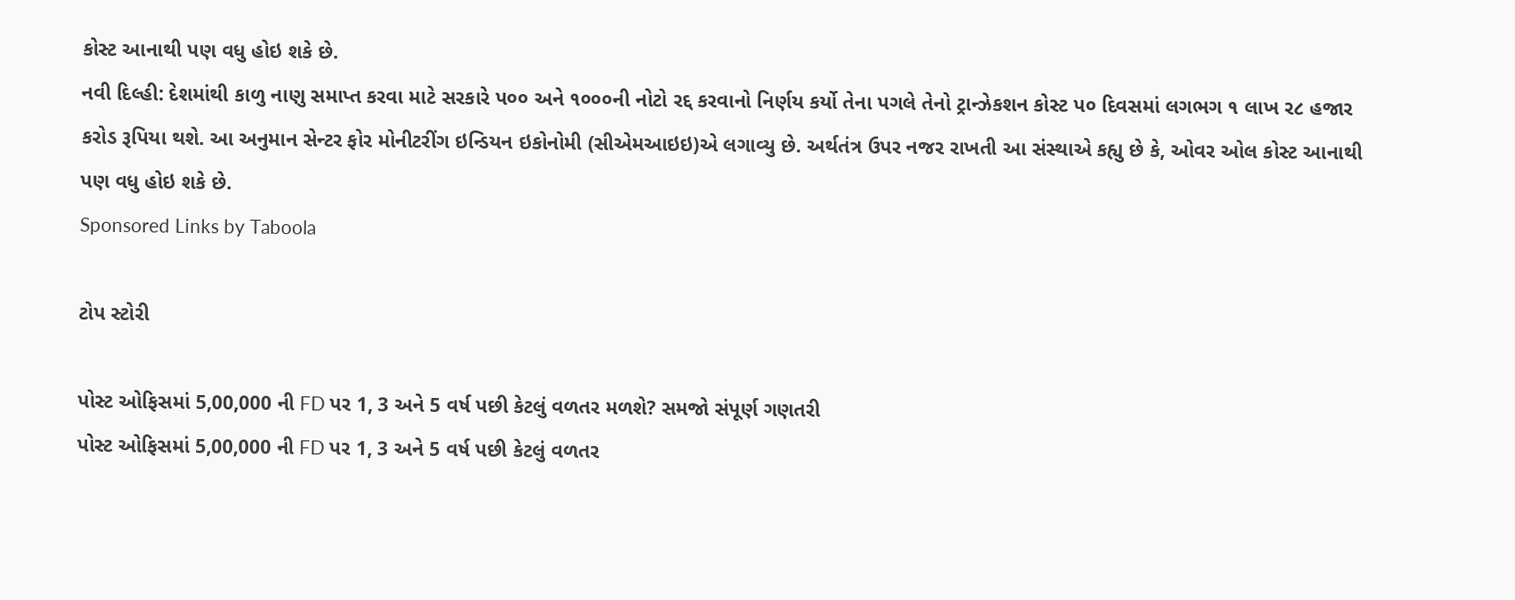કોસ્ટ આનાથી પણ વધુ હોઇ શકે છે.
નવી દિલ્હી: દેશમાંથી કાળુ નાણુ સમાપ્ત કરવા માટે સરકારે પ૦૦ અને ૧૦૦૦ની નોટો રદ્દ કરવાનો નિર્ણય કર્યો તેના પગલે તેનો ટ્રાન્ઝેકશન કોસ્ટ પ૦ દિવસમાં લગભગ ૧ લાખ ર૮ હજાર કરોડ રૂપિયા થશે. આ અનુમાન સેન્ટર ફોર મોનીટરીંગ ઇન્ડિયન ઇકોનોમી (સીએમઆઇઇ)એ લગાવ્યુ છે. અર્થતંત્ર ઉપર નજર રાખતી આ સંસ્થાએ કહ્યુ છે કે, ઓવર ઓલ કોસ્ટ આનાથી પણ વધુ હોઇ શકે છે.
Sponsored Links by Taboola

ટોપ સ્ટોરી

પોસ્ટ ઓફિસમાં 5,00,000 ની FD પર 1, 3 અને 5 વર્ષ પછી કેટલું વળતર મળશે? સમજો સંપૂર્ણ ગણતરી
પોસ્ટ ઓફિસમાં 5,00,000 ની FD પર 1, 3 અને 5 વર્ષ પછી કેટલું વળતર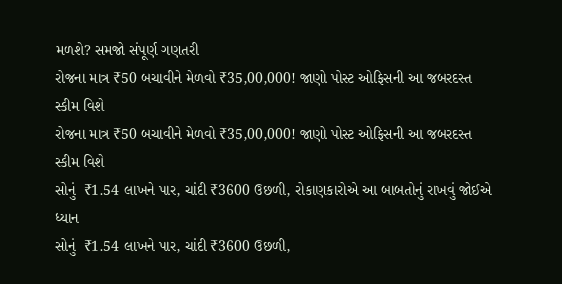મળશે? સમજો સંપૂર્ણ ગણતરી
રોજના માત્ર ₹50 બચાવીને મેળવો ₹35,00,000! જાણો પોસ્ટ ઓફિસની આ જબરદસ્ત સ્કીમ વિશે
રોજના માત્ર ₹50 બચાવીને મેળવો ₹35,00,000! જાણો પોસ્ટ ઓફિસની આ જબરદસ્ત સ્કીમ વિશે
સોનું  ₹1.54 લાખને પાર, ચાંદી ₹3600 ઉછળી, રોકાણકારોએ આ બાબતોનું રાખવું જોઈએ ધ્યાન
સોનું  ₹1.54 લાખને પાર, ચાંદી ₹3600 ઉછળી,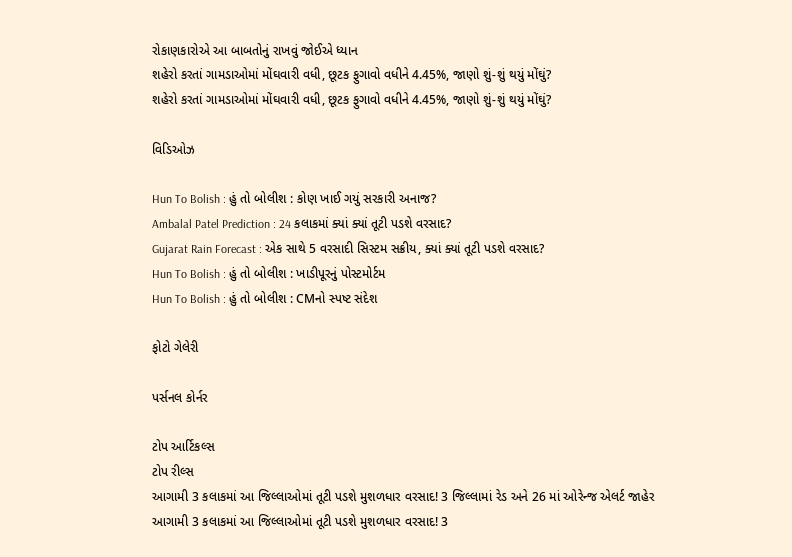રોકાણકારોએ આ બાબતોનું રાખવું જોઈએ ધ્યાન
શહેરો કરતાં ગામડાઓમાં મોંઘવારી વધી, છૂટક ફુગાવો વધીને 4.45%, જાણો શું-શું થયું મોંઘું?
શહેરો કરતાં ગામડાઓમાં મોંઘવારી વધી, છૂટક ફુગાવો વધીને 4.45%, જાણો શું-શું થયું મોંઘું?

વિડિઓઝ

Hun To Bolish : હું તો બોલીશ : કોણ ખાઈ ગયું સરકારી અનાજ?
Ambalal Patel Prediction : 24 કલાકમાં ક્યાં ક્યાં તૂટી પડશે વરસાદ?
Gujarat Rain Forecast : એક સાથે 5 વરસાદી સિસ્ટમ સક્રીય, ક્યાં ક્યાં તૂટી પડશે વરસાદ?
Hun To Bolish : હું તો બોલીશ : ખાડીપૂરનું પોસ્ટમોર્ટમ
Hun To Bolish : હું તો બોલીશ : CMનો સ્પષ્ટ સંદેશ

ફોટો ગેલેરી

પર્સનલ કોર્નર

ટોપ આર્ટિકલ્સ
ટોપ રીલ્સ
આગામી 3 કલાકમાં આ જિલ્લાઓમાં તૂટી પડશે મુશળધાર વરસાદ! 3 જિલ્લામાં રેડ અને 26 માં ઓરેન્જ એલર્ટ જાહેર
આગામી 3 કલાકમાં આ જિલ્લાઓમાં તૂટી પડશે મુશળધાર વરસાદ! 3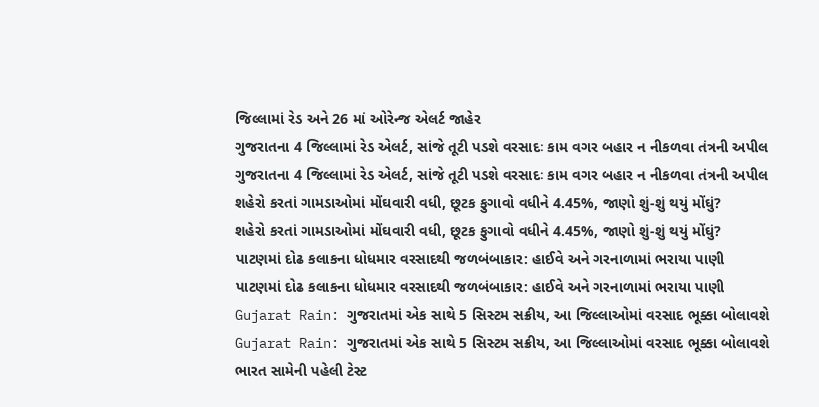જિલ્લામાં રેડ અને 26 માં ઓરેન્જ એલર્ટ જાહેર
ગુજરાતના 4 જિલ્લામાં રેડ એલર્ટ, સાંજે તૂટી પડશે વરસાદઃ કામ વગર બહાર ન નીકળવા તંત્રની અપીલ
ગુજરાતના 4 જિલ્લામાં રેડ એલર્ટ, સાંજે તૂટી પડશે વરસાદઃ કામ વગર બહાર ન નીકળવા તંત્રની અપીલ
શહેરો કરતાં ગામડાઓમાં મોંઘવારી વધી, છૂટક ફુગાવો વધીને 4.45%, જાણો શું-શું થયું મોંઘું?
શહેરો કરતાં ગામડાઓમાં મોંઘવારી વધી, છૂટક ફુગાવો વધીને 4.45%, જાણો શું-શું થયું મોંઘું?
પાટણમાં દોઢ કલાકના ધોધમાર વરસાદથી જળબંબાકાર: હાઈવે અને ગરનાળામાં ભરાયા પાણી
પાટણમાં દોઢ કલાકના ધોધમાર વરસાદથી જળબંબાકાર: હાઈવે અને ગરનાળામાં ભરાયા પાણી
Gujarat Rain: ગુજરાતમાં એક સાથે 5 સિસ્ટમ સક્રીય, આ જિલ્લાઓમાં વરસાદ ભૂક્કા બોલાવશે
Gujarat Rain: ગુજરાતમાં એક સાથે 5 સિસ્ટમ સક્રીય, આ જિલ્લાઓમાં વરસાદ ભૂક્કા બોલાવશે
ભારત સામેની પહેલી ટેસ્ટ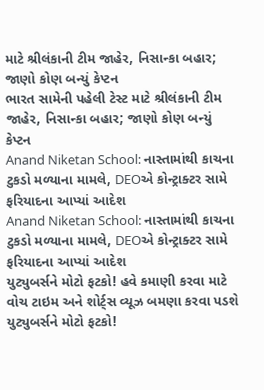માટે શ્રીલંકાની ટીમ જાહેર, નિસાન્કા બહાર; જાણો કોણ બન્યું કેપ્ટન
ભારત સામેની પહેલી ટેસ્ટ માટે શ્રીલંકાની ટીમ જાહેર, નિસાન્કા બહાર; જાણો કોણ બન્યું કેપ્ટન
Anand Niketan School: નાસ્તામાંથી કાચના ટુકડો મળ્યાના મામલે, DEOએ કોન્ટ્રાક્ટર સામે ફરિયાદના આપ્યાં આદેશ
Anand Niketan School: નાસ્તામાંથી કાચના ટુકડો મળ્યાના મામલે, DEOએ કોન્ટ્રાક્ટર સામે ફરિયાદના આપ્યાં આદેશ
યુટ્યુબર્સને મોટો ફટકો! હવે કમાણી કરવા માટે વોચ ટાઇમ અને શોર્ટ્સ વ્યૂઝ બમણા કરવા પડશે
યુટ્યુબર્સને મોટો ફટકો!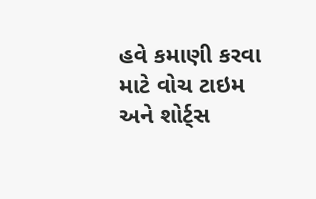હવે કમાણી કરવા માટે વોચ ટાઇમ અને શોર્ટ્સ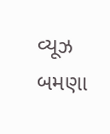વ્યૂઝ બમણા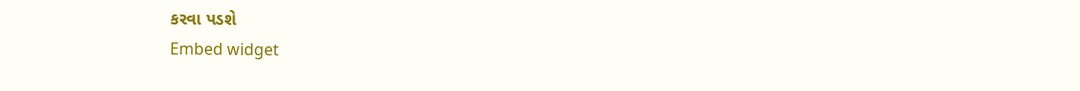કરવા પડશે
Embed widget